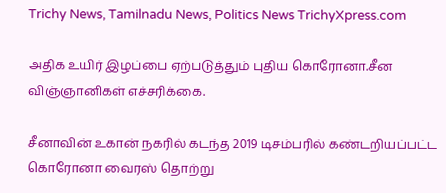Trichy News, Tamilnadu News, Politics News TrichyXpress.com

அதிக உயிர் இழப்பை ஏற்படுத்தும் புதிய கொரோனா.சீன விஞ்ஞானிகள் எச்சரிக்கை.

சீனாவின் உகான் நகரில் கடந்த 2019 டிசம்பரில் கண்டறியப்பட்ட கொரோனா வைரஸ் தொற்று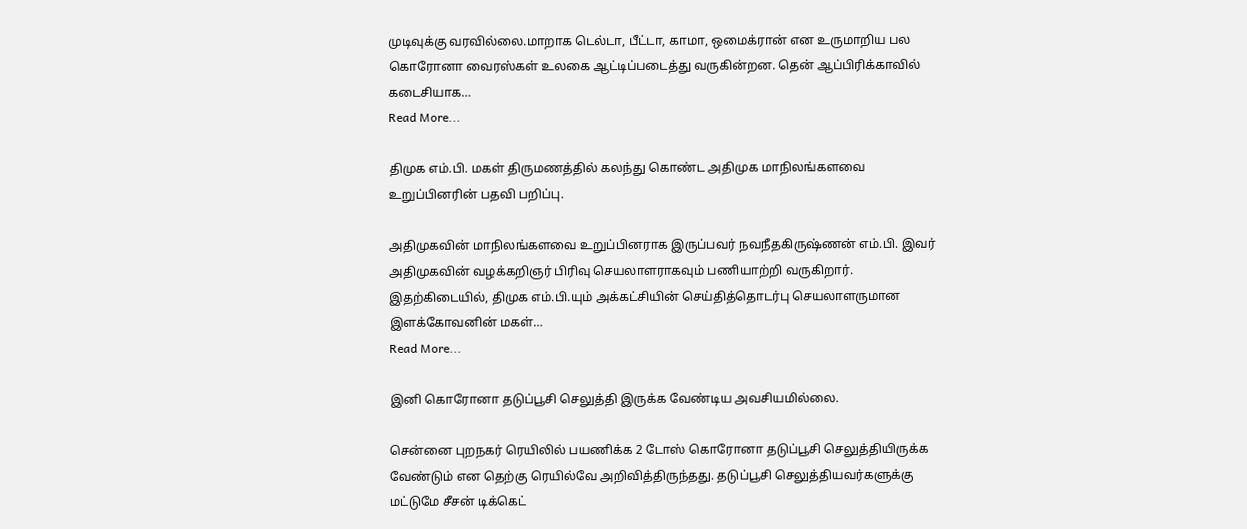முடிவுக்கு வரவில்லை.மாறாக டெல்டா, பீட்டா, காமா, ஒமைக்ரான் என உருமாறிய பல கொரோனா வைரஸ்கள் உலகை ஆட்டிப்படைத்து வருகின்றன. தென் ஆப்பிரிக்காவில் கடைசியாக…
Read More...

திமுக எம்.பி. மகள் திருமணத்தில் கலந்து கொண்ட அதிமுக மாநிலங்களவை உறுப்பினரின் பதவி பறிப்பு.

அதிமுகவின் மாநிலங்களவை உறுப்பினராக இருப்பவர் நவநீதகிருஷ்ணன் எம்.பி. இவர் அதிமுகவின் வழக்கறிஞர் பிரிவு செயலாளராகவும் பணியாற்றி வருகிறார். இதற்கிடையில், திமுக எம்.பி.யும் அக்கட்சியின் செய்தித்தொடர்பு செயலாளருமான இளக்கோவனின் மகள்…
Read More...

இனி கொரோனா தடுப்பூசி செலுத்தி இருக்க வேண்டிய அவசியமில்லை.

சென்னை புறநகர் ரெயிலில் பயணிக்க 2 டோஸ் கொரோனா தடுப்பூசி செலுத்தியிருக்க வேண்டும் என தெற்கு ரெயில்வே அறிவித்திருந்தது. தடுப்பூசி செலுத்தியவர்களுக்கு மட்டுமே சீசன் டிக்கெட்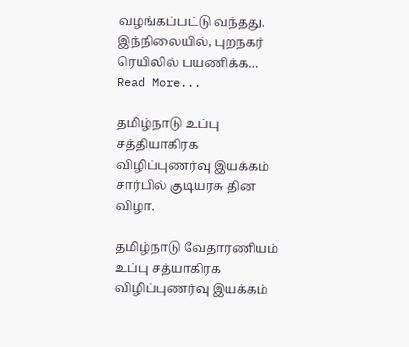வழங்கப்பட்டு வந்தது. இந்நிலையில், புறநகர் ரெயிலில் பயணிக்க…
Read More...

தமிழ்நாடு உப்பு சத்தியாகிரக விழிப்புணர்வு இயக்கம் சார்பில் குடியரசு தின விழா.

தமிழ்நாடு வேதாரணியம் உப்பு சத்யாகிரக விழிப்புணர்வு இயக்கம்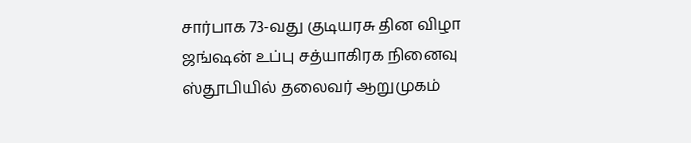சார்பாக 73-வது குடியரசு தின விழா ஜங்ஷன் உப்பு சத்யாகிரக நினைவு ஸ்தூபியில் தலைவர் ஆறுமுகம்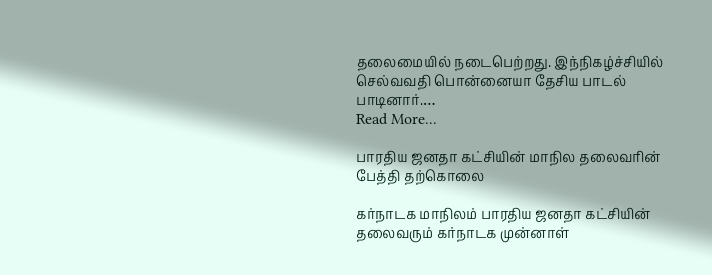தலைமையில் நடைபெற்றது. இந்நிகழ்ச்சியில் செல்வவதி பொன்னையா தேசிய பாடல் பாடினார்.…
Read More...

பாரதிய ஜனதா கட்சியின் மாநில தலைவரின் பேத்தி தற்கொலை

கர்நாடக மாநிலம் பாரதிய ஜனதா கட்சியின் தலைவரும் கர்நாடக முன்னாள்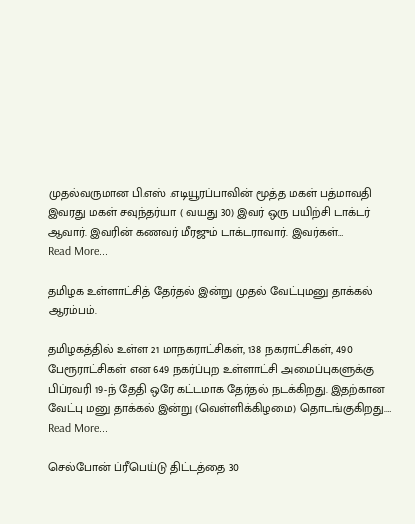முதல்வருமான பி.எஸ் .எடியூரப்பாவின் மூத்த மகள் பத்மாவதி இவரது மகள் சவுந்தர்யா ( வயது 30) இவர் ஒரு பயிற்சி டாக்டர் ஆவார். இவரின் கணவர் மீரஜும் டாக்டராவார். இவர்கள்…
Read More...

தமிழக உள்ளாட்சித் தேர்தல் இன்று முதல் வேட்புமனு தாக்கல் ஆரம்பம்.

தமிழகத்தில் உள்ள 21 மாநகராட்சிகள், 138 நகராட்சிகள், 490 பேரூராட்சிகள் என 649 நகர்ப்புற உள்ளாட்சி அமைப்புகளுக்கு பிப்ரவரி 19-ந் தேதி ஒரே கட்டமாக தேர்தல் நடக்கிறது. இதற்கான வேட்பு மனு தாக்கல் இன்று (வெள்ளிக்கிழமை) தொடங்குகிறது.…
Read More...

செல்போன் ப்ரீபெய்டு திட்டத்தை 30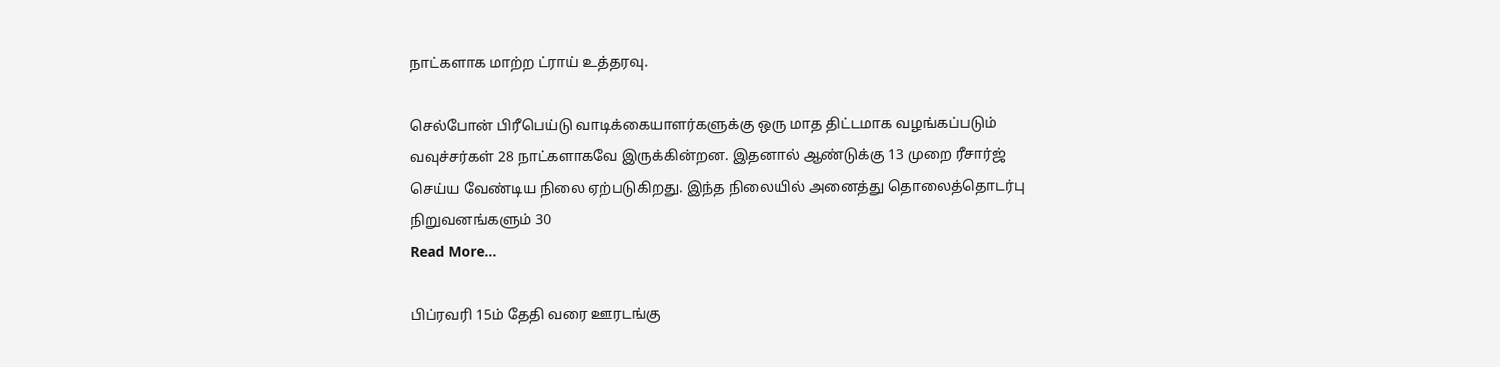நாட்களாக மாற்ற ட்ராய் உத்தரவு.

செல்போன் பிரீபெய்டு வாடிக்கையாளர்களுக்கு ஒரு மாத திட்டமாக வழங்கப்படும் வவுச்சர்கள் 28 நாட்களாகவே இருக்கின்றன. இதனால் ஆண்டுக்கு 13 முறை ரீசார்ஜ் செய்ய வேண்டிய நிலை ஏற்படுகிறது. இந்த நிலையில் அனைத்து தொலைத்தொடர்பு நிறுவனங்களும் 30
Read More...

பிப்ரவரி 15ம் தேதி வரை ஊரடங்கு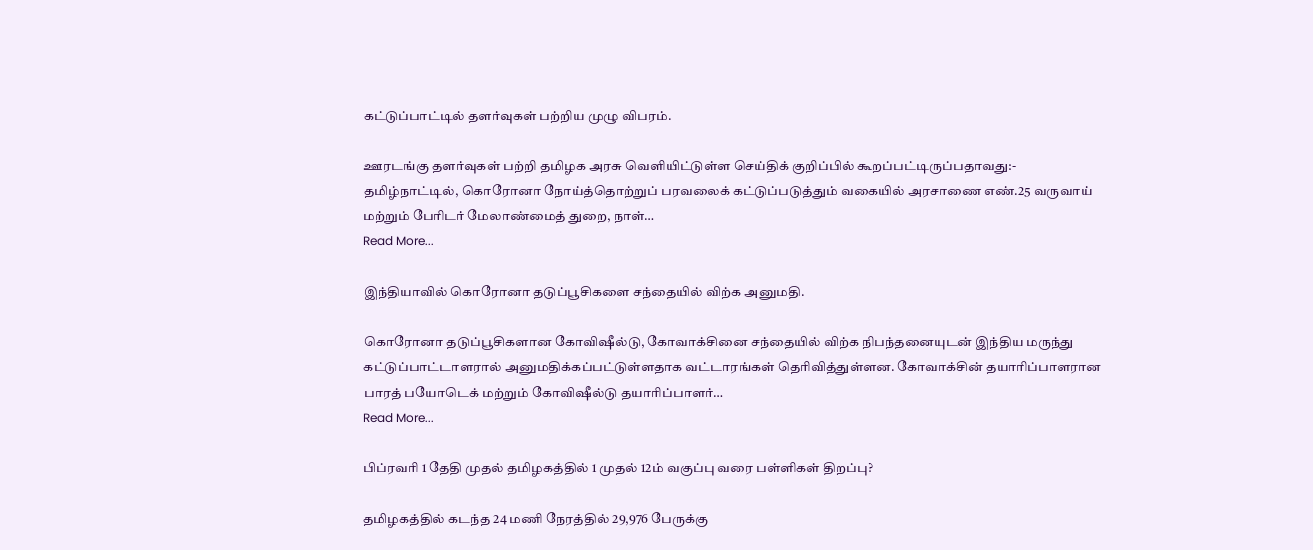கட்டுப்பாட்டில் தளர்வுகள் பற்றிய முழு விபரம்.

ஊரடங்கு தளர்வுகள் பற்றி தமிழக அரசு வெளியிட்டுள்ள செய்திக் குறிப்பில் கூறப்பட்டிருப்பதாவது:- தமிழ்நாட்டில், கொரோனா நோய்த்தொற்றுப் பரவலைக் கட்டுப்படுத்தும் வகையில் அரசாணை எண்.25 வருவாய் மற்றும் பேரிடர் மேலாண்மைத் துறை, நாள்…
Read More...

இந்தியாவில் கொரோனா தடுப்பூசிகளை சந்தையில் விற்க அனுமதி.

கொரோனா தடுப்பூசிகளான கோவிஷீல்டு, கோவாக்சினை சந்தையில் விற்க நிபந்தனையுடன் இந்திய மருந்து கட்டுப்பாட்டாளரால் அனுமதிக்கப்பட்டுள்ளதாக வட்டாரங்கள் தெரிவித்துள்ளன. கோவாக்சின் தயாரிப்பாளரான பாரத் பயோடெக் மற்றும் கோவிஷீல்டு தயாரிப்பாளர்…
Read More...

பிப்ரவரி 1 தேதி முதல் தமிழகத்தில் 1 முதல் 12ம் வகுப்பு வரை பள்ளிகள் திறப்பு?

தமிழகத்தில் கடந்த 24 மணி நேரத்தில் 29,976 பேருக்கு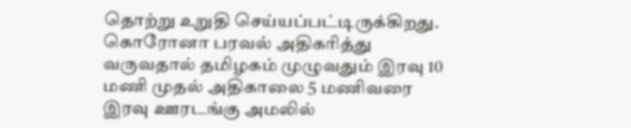தொற்று உறுதி செய்யப்பட்டிருக்கிறது. கொரோனா பரவல் அதிகரித்து வருவதால் தமிழகம் முழுவதும் இரவு 10 மணி முதல் அதிகாலை 5 மணிவரை இரவு ஊரடங்கு அமலில்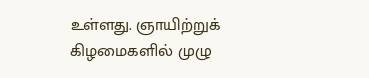உள்ளது. ஞாயிற்றுக் கிழமைகளில் முழு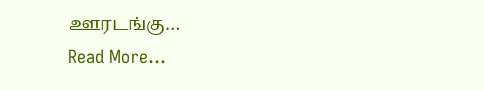ஊரடங்கு…
Read More...